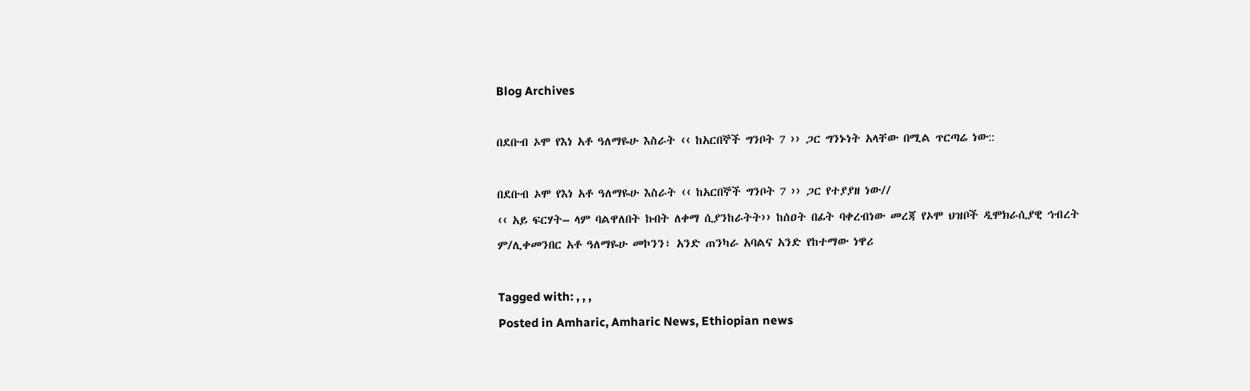Blog Archives

በደቡብ ኦሞ የእነ አቶ ዓለማዬሁ እስራት ‹‹ ከአርበኞች ግንቦት 7 ›› ጋር ግንኑነት አላቸው በሚል ጥርጣሬ ነው::

በደቡብ ኦሞ የእነ አቶ ዓለማዬሁ እስራት ‹‹ ከአርበኞች ግንቦት 7 ›› ጋር የተያያዘ ነው//
‹‹ አይ ፍርሃት– ላም ባልዋለበት ኩበት ለቀማ ሲያንከራትት›› ከሰዐት በፊት ባቀረብነው መረጃ የኦሞ ህዝቦች ዲሞክራሲያዊ ኅብረት ም/ሊቀመንበር አቶ ዓለማዬሁ መኮንን፣ አንድ ጠንካራ አባልና አንድ የከተማው ነዋሪ

Tagged with: , , ,
Posted in Amharic, Amharic News, Ethiopian news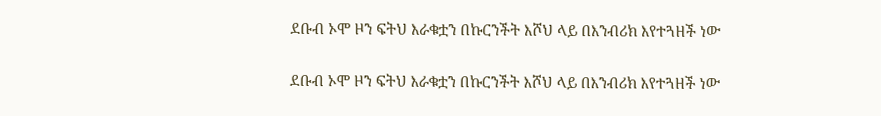ደቡብ ኦሞ ዞን ፍትህ እራቁቷን በኩርንችት እሾህ ላይ በእንብሪክ እየተጓዘች ነው

ደቡብ ኦሞ ዞን ፍትህ እራቁቷን በኩርንችት እሾህ ላይ በእንብሪክ እየተጓዘች ነው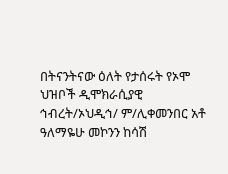በትናንትናው ዕለት የታሰሩት የኦሞ ህዝቦች ዲሞክራሲያዊ ኅብረት/ኦህዲኅ/ ም/ሊቀመንበር አቶ ዓለማዬሁ መኮንን ከሳሽ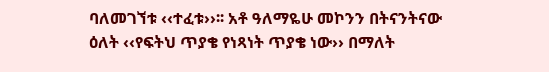ባለመገኘቱ ‹‹ተፈቱ››፡፡ አቶ ዓለማዬሁ መኮንን በትናንትናው ዕለት ‹‹የፍትህ ጥያቄ የነጻነት ጥያቄ ነው›› በማለት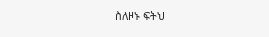ስለዞኑ ፍትህ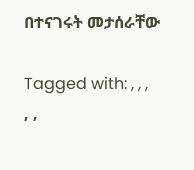በተናገሩት መታሰራቸው

Tagged with: , , , , ,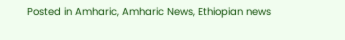Posted in Amharic, Amharic News, Ethiopian news